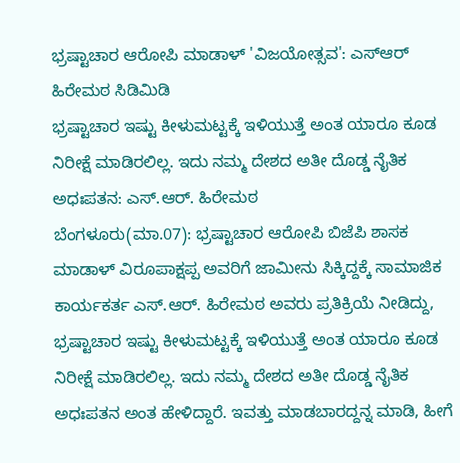ಭ್ರಷ್ಟಾಚಾರ ಆರೋಪಿ ಮಾಡಾಳ್ 'ವಿಜಯೋತ್ಸವ': ಎಸ್ಆರ್ ಹಿರೇಮಠ ಸಿಡಿಮಿಡಿ
ಭ್ರಷ್ಟಾಚಾರ ಇಷ್ಟು ಕೀಳುಮಟ್ಟಕ್ಕೆ ಇಳಿಯುತ್ತೆ ಅಂತ ಯಾರೂ ಕೂಡ ನಿರೀಕ್ಷೆ ಮಾಡಿರಲಿಲ್ಲ. ಇದು ನಮ್ಮ ದೇಶದ ಅತೀ ದೊಡ್ಡ ನೈತಿಕ ಅಧಃಪತನ: ಎಸ್.ಆರ್. ಹಿರೇಮಠ
ಬೆಂಗಳೂರು(ಮಾ.07): ಭ್ರಷ್ಟಾಚಾರ ಆರೋಪಿ ಬಿಜೆಪಿ ಶಾಸಕ ಮಾಡಾಳ್ ವಿರೂಪಾಕ್ಷಪ್ಪ ಅವರಿಗೆ ಜಾಮೀನು ಸಿಕ್ಕಿದ್ದಕ್ಕೆ ಸಾಮಾಜಿಕ ಕಾರ್ಯಕರ್ತ ಎಸ್.ಆರ್. ಹಿರೇಮಠ ಅವರು ಪ್ರತಿಕ್ರಿಯೆ ನೀಡಿದ್ದು, ಭ್ರಷ್ಟಾಚಾರ ಇಷ್ಟು ಕೀಳುಮಟ್ಟಕ್ಕೆ ಇಳಿಯುತ್ತೆ ಅಂತ ಯಾರೂ ಕೂಡ ನಿರೀಕ್ಷೆ ಮಾಡಿರಲಿಲ್ಲ. ಇದು ನಮ್ಮ ದೇಶದ ಅತೀ ದೊಡ್ಡ ನೈತಿಕ ಅಧಃಪತನ ಅಂತ ಹೇಳಿದ್ದಾರೆ. ಇವತ್ತು ಮಾಡಬಾರದ್ದನ್ನ ಮಾಡಿ, ಹೀಗೆ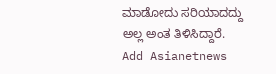ಮಾಡೋದು ಸರಿಯಾದದ್ದು ಅಲ್ಲ ಅಂತ ತಿಳಿಸಿದ್ದಾರೆ.
Add Asianetnews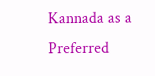Kannada as a Preferred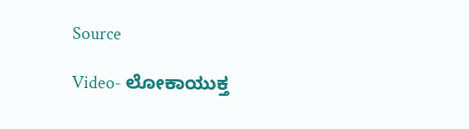Source

Video- ಲೋಕಾಯುಕ್ತ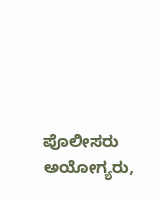ಪೊಲೀಸರು ಅಯೋಗ್ಯರು,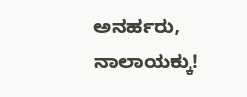ಅನರ್ಹರು, ನಾಲಾಯಕ್ಕು!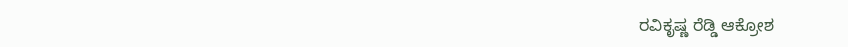ರವಿಕೃಷ್ಣ ರೆಡ್ಡಿ ಆಕ್ರೋಶ